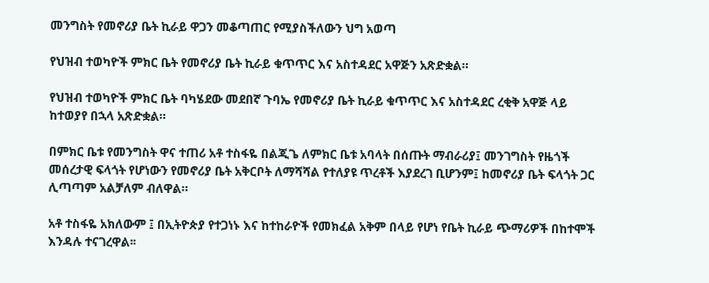መንግስት የመኖሪያ ቤት ኪራይ ዋጋን መቆጣጠር የሚያስችለውን ህግ አወጣ

የህዝብ ተወካዮች ምክር ቤት የመኖሪያ ቤት ኪራይ ቁጥጥር እና አስተዳደር አዋጅን አጽድቋል።

የህዝብ ተወካዮች ምክር ቤት ባካሄደው መደበኛ ጉባኤ የመኖሪያ ቤት ኪራይ ቁጥጥር እና አስተዳደር ረቂቅ አዋጅ ላይ ከተወያየ በኋላ አጽድቋል።

በምክር ቤቱ የመንግስት ዋና ተጠሪ አቶ ተስፋዬ በልጂጌ ለምክር ቤቱ አባላት በሰጡት ማብራሪያ፤ መንገግስት የዜጎች መሰረታዊ ፍላጎት የሆነውን የመኖሪያ ቤት አቅርቦት ለማሻሻል የተለያዩ ጥረቶች እያደረገ ቢሆንም፤ ከመኖሪያ ቤት ፍላጎት ጋር ሊጣጣም አልቻለም ብለዋል።

አቶ ተስፋዬ አክለውም ፤ በኢትዮጵያ የተጋነኑ እና ከተከራዮች የመክፈል አቅም በላይ የሆነ የቤት ኪራይ ጭማሪዎች በከተሞች እንዳሉ ተናገረዋል፡፡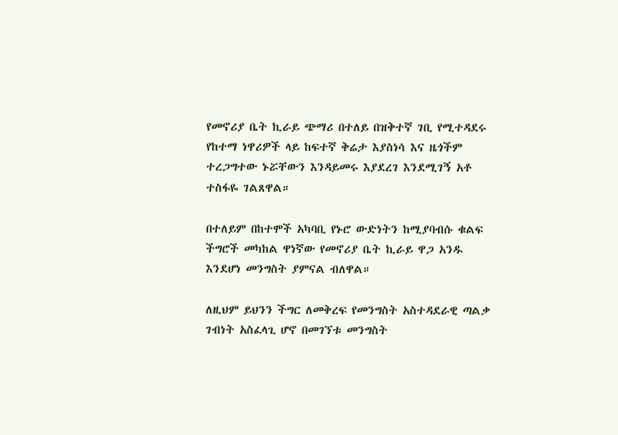የመኖሪያ ቤት ኪራይ ጭማሪ በተለይ በዝቅተኛ ገቢ የሚተዳደሩ የከተማ ነዋሪዎች ላይ ከፍተኛ ቅሬታ እያስነሳ እና ዜጎችም ተረጋግተው ኑሯቸውን እንዳይመሩ እያደረገ እንደሚገኝ አቶ ተስፋዬ ገልጸዋል።

በተለይም በከተሞች አካባቢ የኑሮ ውድነትን ከሚያባብሱ ቁልፍ ችግሮች መካከል ዋነኛው የመኖሪያ ቤት ኪራይ ዋጋ አንዱ እንደሆነ መንግስት ያምናል ብለዋል።

ለዚህም ይህንን ችግር ለመቅረፍ የመንግስት አስተዳደራዊ ጣልቃ ገብነት አስፈላጊ ሆኖ በመገኘቱ መንግስት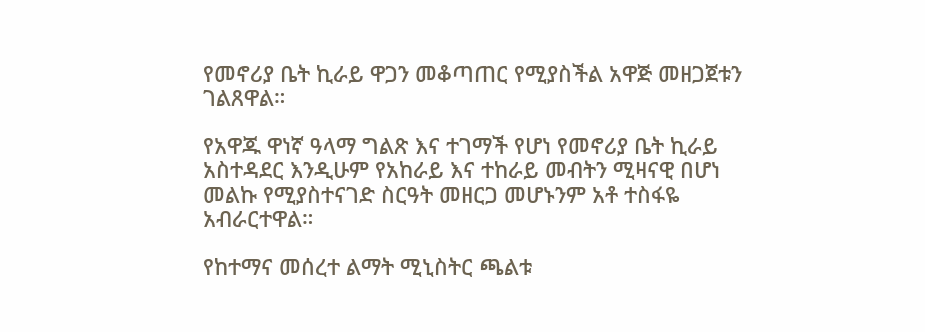የመኖሪያ ቤት ኪራይ ዋጋን መቆጣጠር የሚያስችል አዋጅ መዘጋጀቱን ገልጸዋል።

የአዋጁ ዋነኛ ዓላማ ግልጽ እና ተገማች የሆነ የመኖሪያ ቤት ኪራይ አስተዳደር እንዲሁም የአከራይ እና ተከራይ መብትን ሚዛናዊ በሆነ መልኩ የሚያስተናገድ ስርዓት መዘርጋ መሆኑንም አቶ ተስፋዬ አብራርተዋል።

የከተማና መሰረተ ልማት ሚኒስትር ጫልቱ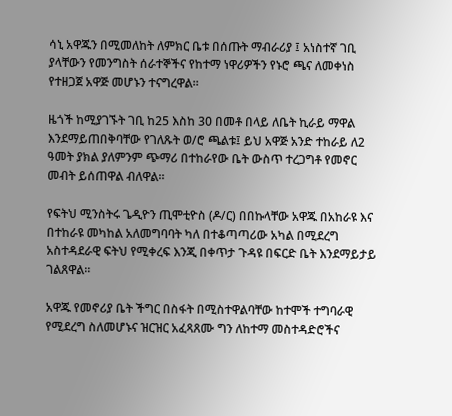ሳኒ አዋጁን በሚመለከት ለምክር ቤቱ በሰጡት ማብራሪያ ፤ አነስተኛ ገቢ ያላቸውን የመንግስት ሰራተኞችና የከተማ ነዋሪዎችን የኑሮ ጫና ለመቀነስ የተዘጋጀ አዋጅ መሆኑን ተናግረዋል።

ዜጎች ከሚያገኙት ገቢ ከ25 እስከ 30 በመቶ በላይ ለቤት ኪራይ ማዋል እንደማይጠበቅባቸው የገለጹት ወ/ሮ ጫልቱ፤ ይህ አዋጅ አንድ ተከራይ ለ2 ዓመት ያክል ያለምንም ጭማሪ በተከራየው ቤት ውስጥ ተረጋግቶ የመኖር መብት ይሰጠዋል ብለዋል።

የፍትህ ሚንስትሩ ጌዲዮን ጢሞቲዮስ (ዶ/ር) በበኩላቸው አዋጁ በአከራዩ እና በተከራዩ መካከል አለመግባባት ካለ በተቆጣጣሪው አካል በሚደረግ አስተዳደራዊ ፍትህ የሚቀረፍ እንጂ በቀጥታ ጉዳዩ በፍርድ ቤት እንደማይታይ ገልጸዋል።

አዋጁ የመኖሪያ ቤት ችግር በስፋት በሚስተዋልባቸው ከተሞች ተግባራዊ የሚደረግ ስለመሆኑና ዝርዝር አፈጻጸሙ ግን ለከተማ መስተዳድሮችና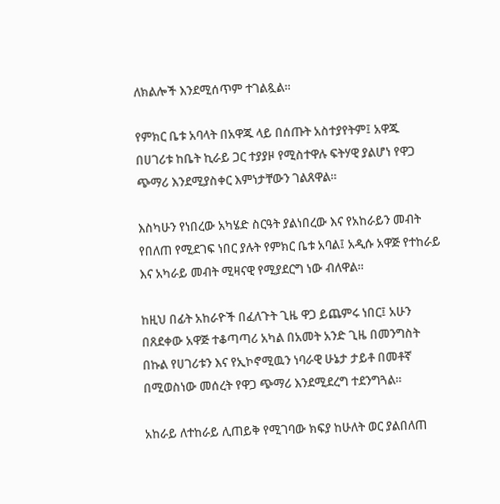ለክልሎች እንደሚሰጥም ተገልጿል።

የምክር ቤቱ አባላት በአዋጁ ላይ በሰጡት አስተያየትም፤ አዋጁ በሀገሪቱ ከቤት ኪራይ ጋር ተያያዞ የሚስተዋሉ ፍትሃዊ ያልሆነ የዋጋ ጭማሪ እንደሚያስቀር እምነታቸውን ገልጸዋል።

እስካሁን የነበረው አካሄድ ስርዓት ያልነበረው እና የአከራይን መብት የበለጠ የሚደገፍ ነበር ያሉት የምክር ቤቱ አባል፤ አዲሱ አዋጅ የተከራይ እና አካራይ መብት ሚዛናዊ የሚያደርግ ነው ብለዋል።

ከዚህ በፊት አከራዮች በፈለጉት ጊዜ ዋጋ ይጨምሩ ነበር፤ አሁን በጸደቀው አዋጅ ተቆጣጣሪ አካል በአመት አንድ ጊዜ በመንግስት በኩል የሀገሪቱን እና የኢኮኖሚዉን ነባራዊ ሁኔታ ታይቶ በመቶኛ በሚወስነው መሰረት የዋጋ ጭማሪ እንደሚደረግ ተደንግጓል።

አከራይ ለተከራይ ሊጠይቅ የሚገባው ክፍያ ከሁለት ወር ያልበለጠ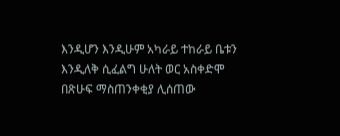እንዲሆን እንዲሁም አካራይ ተከራይ ቤቱን እንዲለቅ ሲፈልግ ሁለት ወር አስቀድሞ በጽሁፍ ማስጠንቀቂያ ሊሰጠው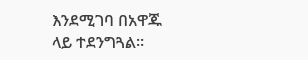እንደሚገባ በአዋጁ ላይ ተደንግጓል።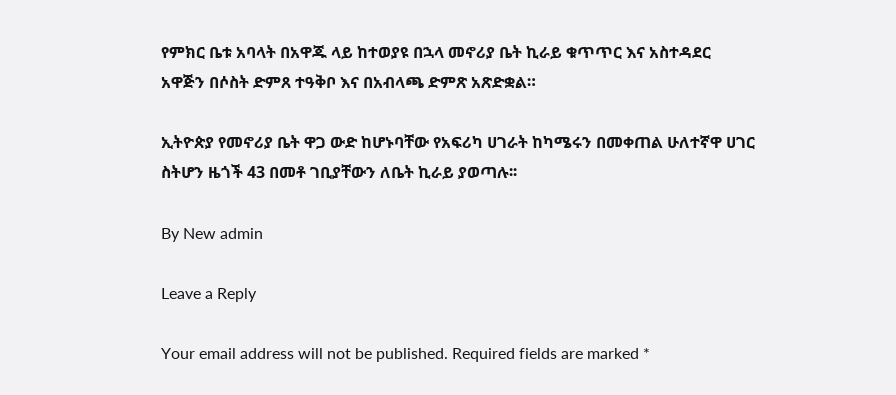የምክር ቤቱ አባላት በአዋጁ ላይ ከተወያዩ በኋላ መኖሪያ ቤት ኪራይ ቁጥጥር እና አስተዳደር አዋጅን በሶስት ድምጸ ተዓቅቦ እና በአብላጫ ድምጽ አጽድቋል።

ኢትዮጵያ የመኖሪያ ቤት ዋጋ ውድ ከሆኑባቸው የአፍሪካ ሀገራት ከካሜሩን በመቀጠል ሁለተኛዋ ሀገር ስትሆን ዜጎች 43 በመቶ ገቢያቸውን ለቤት ኪራይ ያወጣሉ፡፡

By New admin

Leave a Reply

Your email address will not be published. Required fields are marked *